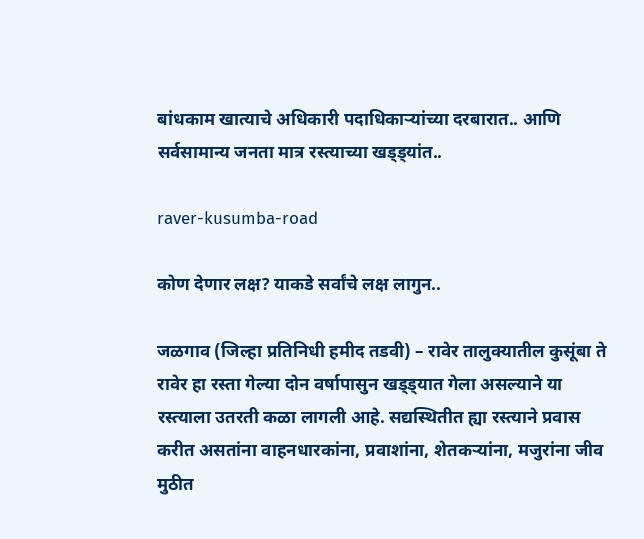बांधकाम खात्याचे अधिकारी पदाधिकाऱ्यांच्या दरबारात.. आणि सर्वसामान्य जनता मात्र रस्त्याच्या खड्ड्यांत..

raver-kusumba-road

कोण देणार लक्ष? याकडे सर्वांचे लक्ष लागुन..

जळगाव (जिल्हा प्रतिनिधी हमीद तडवी) – रावेर तालुक्यातील कुसूंबा ते रावेर हा रस्ता गेल्या दोन वर्षापासुन खड्ड्यात गेला असल्याने या रस्त्याला उतरती कळा लागली आहे. सद्यस्थितीत ह्या रस्त्याने प्रवास करीत असतांना वाहनधारकांना, प्रवाशांना, शेतकऱ्यांना, मजुरांना जीव मुठीत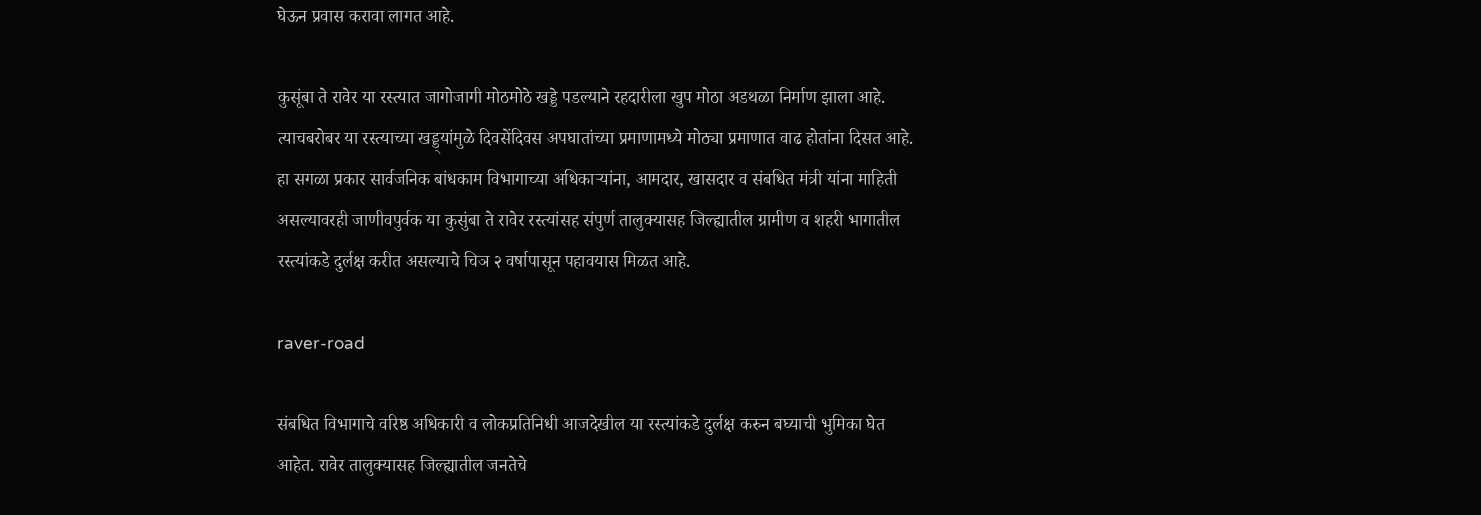घेऊन प्रवास करावा लागत आहे.

कुसूंबा ते रावेर या रस्त्यात जागोजागी मोठमोठे खड्डे पडल्याने रहदारीला खुप मोठा अडथळा निर्माण झाला आहे. त्याचबरोबर या रस्त्याच्या खड्ड्यांमुळे दिवसेंदिवस अपघातांच्या प्रमाणामध्ये मोठ्या प्रमाणात वाढ होतांना दिसत आहे. हा सगळा प्रकार सार्वजनिक बांधकाम विभागाच्या अधिकाऱ्यांना, आमदार, खासदार व संबधित मंत्री यांना माहिती असल्यावरही जाणीवपुर्वक या कुसुंबा ते रावेर रस्त्यांसह संपुर्ण तालुक्यासह जिल्ह्यातील ग्रामीण व शहरी भागातील रस्त्यांकडे दुर्लक्ष करीत असल्याचे चिञ २ वर्षापासून पहावयास मिळत आहे.

raver-road

संबधित विभागाचे वरिष्ठ अधिकारी व लोकप्रतिनिधी आजदेखील या रस्त्यांकडे दुर्लक्ष करुन बघ्याची भुमिका घेत आहेत. रावेर तालुक्यासह जिल्ह्यातील जनतेचे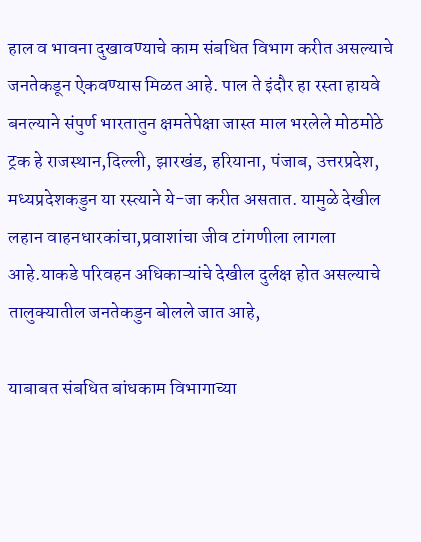हाल व भावना दुखावण्याचे काम संबधित विभाग करीत असल्याचे जनतेकडून ऐकवण्यास मिळत आहे. पाल ते इंदौर हा रस्ता हायवे बनल्याने संपुर्ण भारतातुन क्षमतेपेक्षा जास्त माल भरलेले मोठमोठे ट्रक हे राजस्थान,दिल्ली, झारखंड, हरियाना, पंजाब, उत्तरप्रदेश, मध्यप्रदेशकडुन या रस्त्याने ये-जा करीत असतात. यामुळे देखील लहान वाहनधारकांचा,प्रवाशांचा जीव टांगणीला लागला आहे.याकडे परिवहन अधिकाऱ्यांचे देखील दुर्लक्ष होत असल्याचे तालुक्यातील जनतेकडुन बोलले जात आहे,

याबाबत संबधित बांधकाम विभागाच्या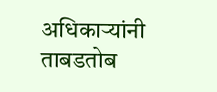अधिकाऱ्यांनी ताबडतोब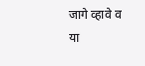जागे व्हावे व या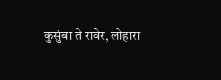कुसुंबा ते रावेर, लोहारा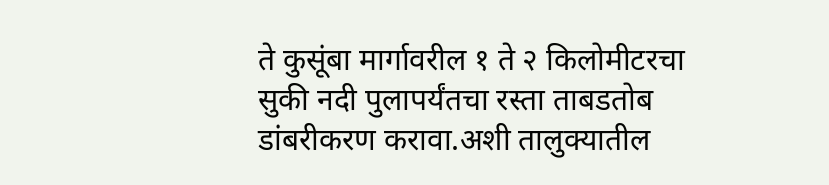ते कुसूंबा मार्गावरील १ ते २ किलोमीटरचा सुकी नदी पुलापर्यंतचा रस्ता ताबडतोब डांबरीकरण करावा.अशी तालुक्यातील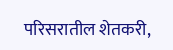परिसरातील शेतकरी,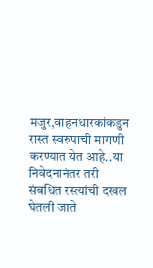मजुर,वाहनधारकांकडुन रास्त स्वरुपाची मागणी करण्यात येत आहे..या निवेदनानंतर तरी संबधित रस्त्यांची दखल घेतली जाते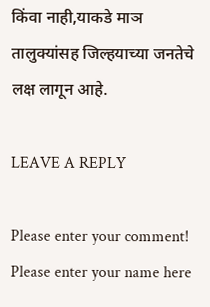किंवा नाही,याकडे माञ तालुक्यांसह जिल्हयाच्या जनतेचे लक्ष लागून आहे.

LEAVE A REPLY

Please enter your comment!
Please enter your name here